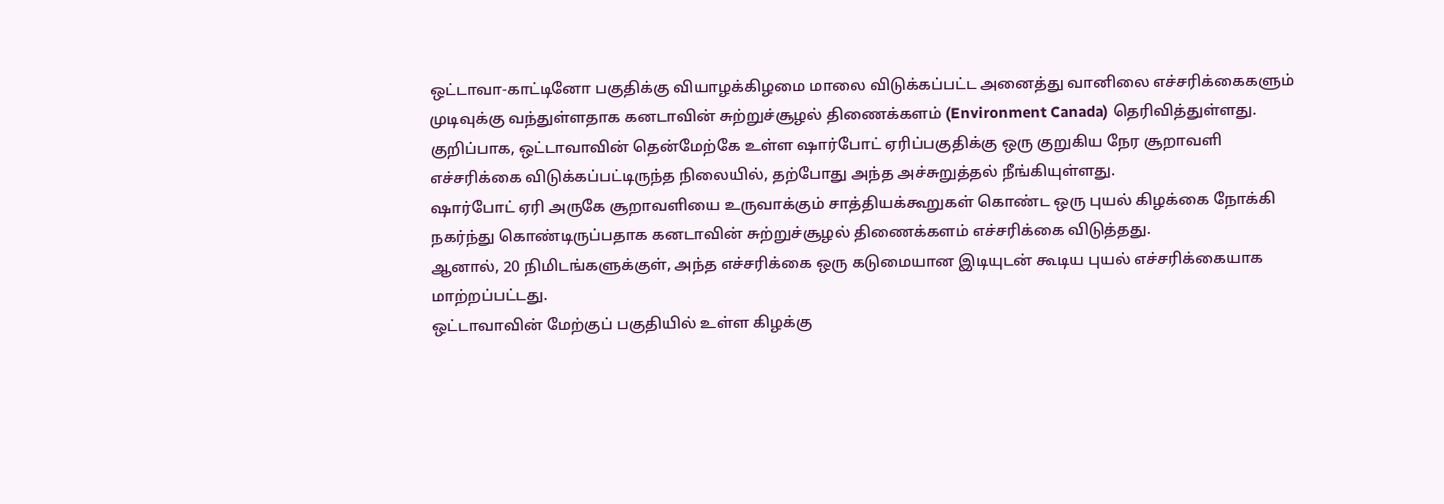ஒட்டாவா-காட்டினோ பகுதிக்கு வியாழக்கிழமை மாலை விடுக்கப்பட்ட அனைத்து வானிலை எச்சரிக்கைகளும் முடிவுக்கு வந்துள்ளதாக கனடாவின் சுற்றுச்சூழல் திணைக்களம் (Environment Canada) தெரிவித்துள்ளது.
குறிப்பாக, ஒட்டாவாவின் தென்மேற்கே உள்ள ஷார்போட் ஏரிப்பகுதிக்கு ஒரு குறுகிய நேர சூறாவளி எச்சரிக்கை விடுக்கப்பட்டிருந்த நிலையில், தற்போது அந்த அச்சுறுத்தல் நீங்கியுள்ளது.
ஷார்போட் ஏரி அருகே சூறாவளியை உருவாக்கும் சாத்தியக்கூறுகள் கொண்ட ஒரு புயல் கிழக்கை நோக்கி நகர்ந்து கொண்டிருப்பதாக கனடாவின் சுற்றுச்சூழல் திணைக்களம் எச்சரிக்கை விடுத்தது.
ஆனால், 20 நிமிடங்களுக்குள், அந்த எச்சரிக்கை ஒரு கடுமையான இடியுடன் கூடிய புயல் எச்சரிக்கையாக மாற்றப்பட்டது.
ஒட்டாவாவின் மேற்குப் பகுதியில் உள்ள கிழக்கு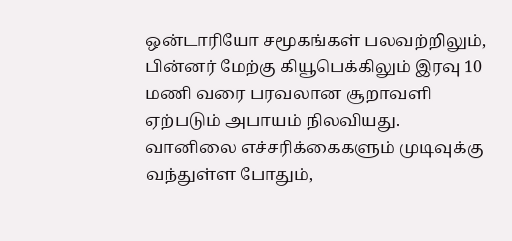ஒன்டாரியோ சமூகங்கள் பலவற்றிலும், பின்னர் மேற்கு கியூபெக்கிலும் இரவு 10 மணி வரை பரவலான சூறாவளி ஏற்படும் அபாயம் நிலவியது.
வானிலை எச்சரிக்கைகளும் முடிவுக்கு வந்துள்ள போதும்,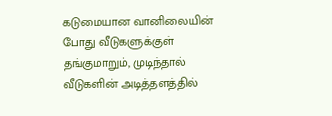கடுமையான வானிலையின் போது வீடுகளுக்குள் தங்குமாறும், முடிந்தால் வீடுகளின் அடித்தளத்தில்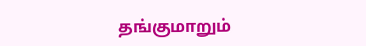தங்குமாறும்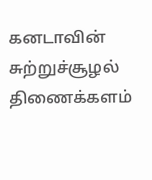கனடாவின் சுற்றுச்சூழல் திணைக்களம்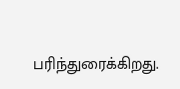பரிந்துரைக்கிறது.